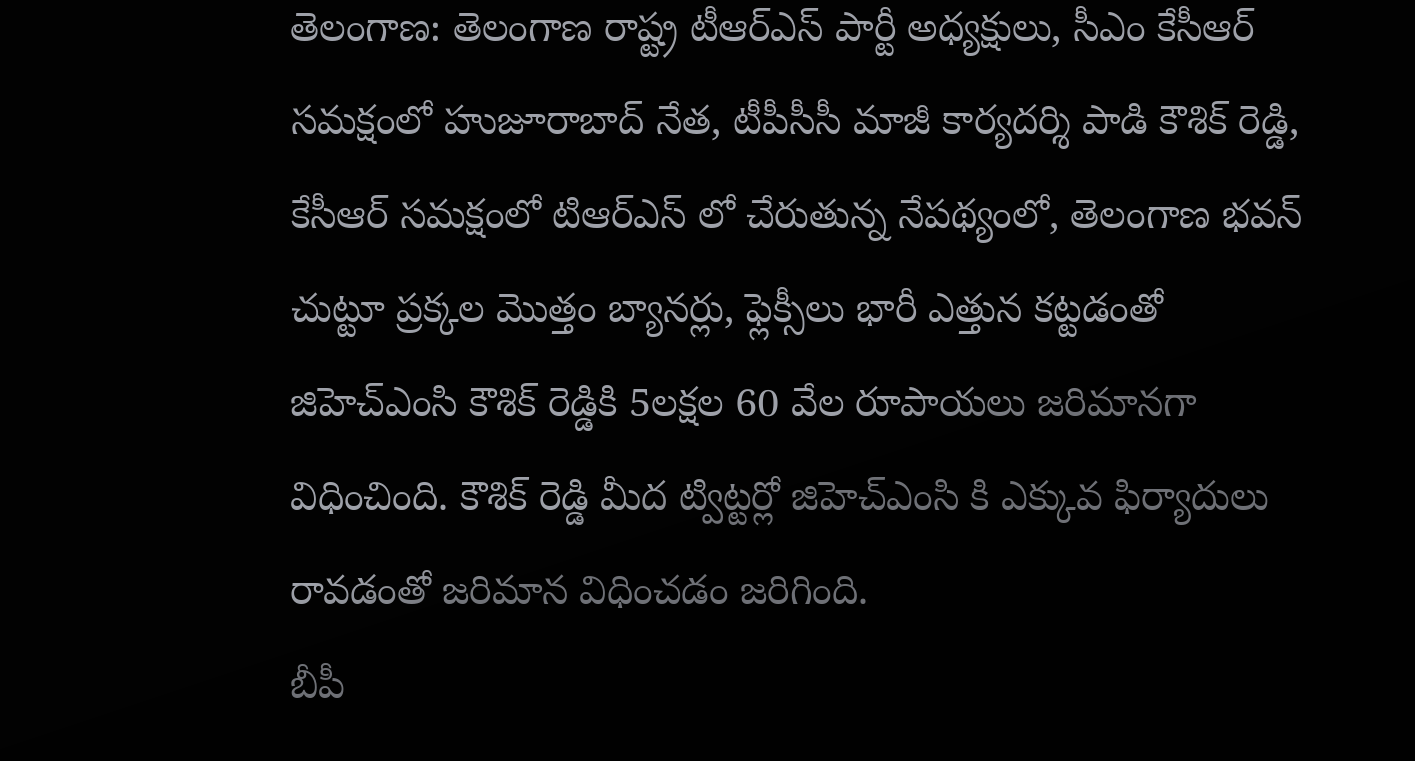తెలంగాణ: తెలంగాణ రాష్ట్ర టీఆర్ఎస్ పార్టీ అధ్యక్షులు, సీఎం కేసీఆర్ సమక్షంలో హుజూరాబాద్ నేత, టీపీసీసీ మాజీ కార్యదర్శి పాడి కౌశిక్ రెడ్డి, కేసీఆర్ సమక్షంలో టిఆర్ఎస్ లో చేరుతున్న నేపథ్యంలో, తెలంగాణ భవన్ చుట్టూ ప్రక్కల మొత్తం బ్యానర్లు, ఫ్లెక్సీలు భారీ ఎత్తున కట్టడంతో జిహెచ్ఎంసి కౌశిక్ రెడ్డికి 5లక్షల 60 వేల రూపాయలు జరిమానగా విధించింది. కౌశిక్ రెడ్డి మీద ట్విట్టర్లో జిహెచ్ఎంసి కి ఎక్కువ ఫిర్యాదులు రావడంతో జరిమాన విధించడం జరిగింది.
బీపీ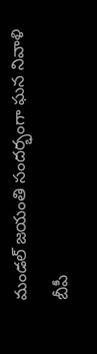మండల్ జయంతి సందర్భంగా ఘన నివాళి
బీపీ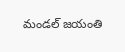మండల్ జయంతి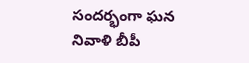సందర్భంగా ఘన నివాళి బీపీ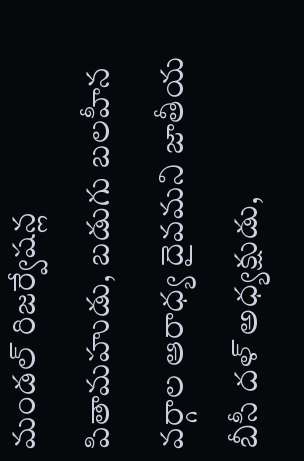మండల్ రిజర్వేషన్ల పితామహుడు, బడుగు బలహీన వర్గాల ఆరాధ్య దైవమని జాతీయ బీసీ దళ్ అధ్యక్షుడు,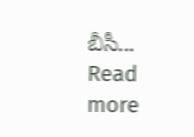బీసీ...
Read more